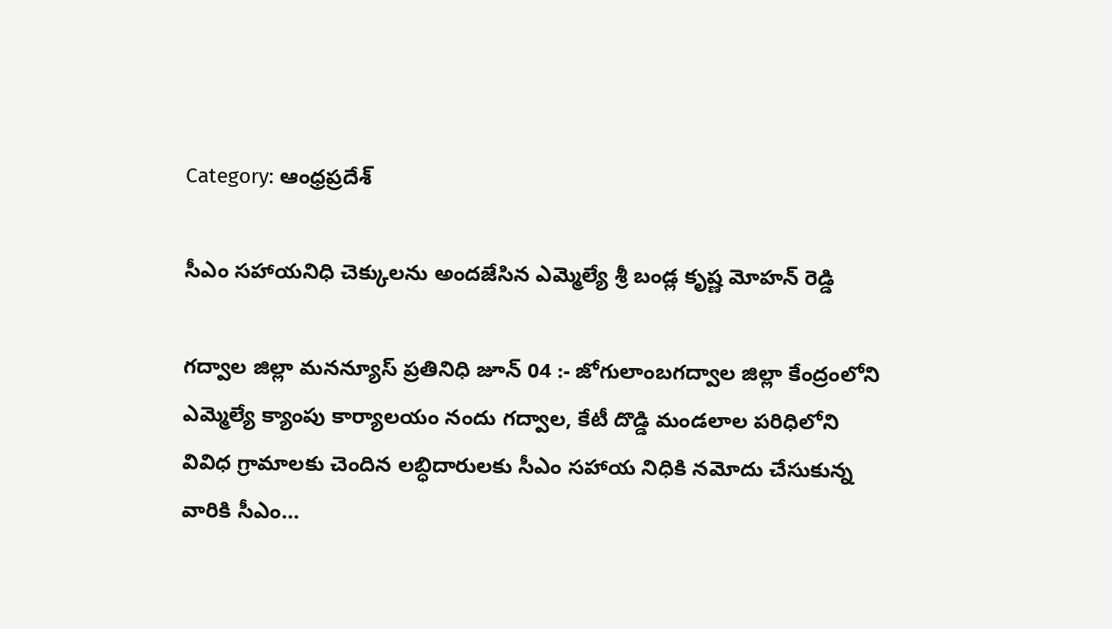Category: ఆంధ్రప్రదేశ్

సీఎం సహాయనిధి చెక్కులను అందజేసిన ఎమ్మెల్యే శ్రీ బండ్ల కృష్ణ మోహన్ రెడ్డి

గద్వాల జిల్లా మనన్యూస్ ప్రతినిధి జూన్ 04 :- జోగులాంబగద్వాల జిల్లా కేంద్రంలోని ఎమ్మెల్యే క్యాంపు కార్యాలయం నందు గద్వాల, కేటీ దొడ్డి మండలాల పరిధిలోని వివిధ గ్రామాలకు చెందిన లబ్ధిదారులకు సీఎం సహాయ నిధికి నమోదు చేసుకున్న వారికి సీఎం…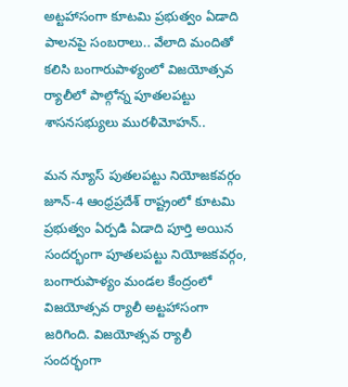అట్టహాసంగా కూటమి ప్రభుత్వం ఏడాది పాలనపై సంబరాలు.. వేలాది మందితో కలిసి బంగారుపాళ్యంలో విజయోత్సవ ర్యాలీలో పాల్గోన్న పూతలపట్టు శాసనసభ్యులు మురళీమోహన్..

మన న్యూస్ పుతలపట్టు నియోజకవర్గం జూన్-4 ఆంధ్రప్రదేశ్ రాష్ట్రంలో కూటమి ప్రభుత్వం ఏర్పడి ఏడాది పూర్తి అయిన సందర్భంగా పూతలపట్టు నియోజకవర్గం, బంగారుపాళ్యం మండల కేంద్రంలో విజయోత్సవ ర్యాలీ అట్టహాసంగా జరిగింది. విజయోత్సవ ర్యాలీ సందర్భంగా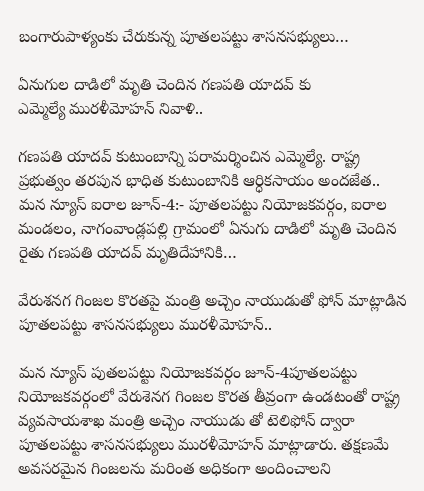బంగారుపాళ్యంకు చేరుకున్న పూతలపట్టు శాసనసభ్యులు…

ఏనుగుల‌ దాడిలో‌ మృతి చెందిన గణపతి యాదవ్ కు ఎమ్మెల్యే ‌మురళీమోహన్ నివాళి..

గణపతి ‌యాదవ్ కుటుంబాన్ని పరామర్శించిన ఎమ్మెల్యే. రాష్ట్ర ప్రభుత్వం తరపున భాధిత కుటుంబానికి ఆర్ధిక‌సాయం అందజేత.. మన న్యూస్ ఐరాల జూన్-4:- పూతలపట్టు నియోజకవర్గం, ఐరాల మండలం, నాగంవాండ్లపల్లి గ్రామంలో ఏనుగు దాడిలో మృతి చెందిన రైతు గణపతి యాదవ్ మృతిదేహానికి…

వేరుశనగ గింజల కొరతపై మంత్రి అచ్చెం నాయుడుతో ఫోన్ మాట్లాడిన పూతలపట్టు శాసనసభ్యులు మురళీమోహన్..

మన న్యూస్ పుతలపట్టు నియోజకవర్గం జూన్-4పూతలపట్టు నియోజకవర్గంలో వేరుశెనగ గింజల కొరత తీవ్రంగా ఉండటంతో రాష్ట్ర వ్యవసాయశాఖ మంత్రి అచ్చెం నాయుడు తో టెలిఫోన్ ద్వారా పూతలపట్టు శాసనసభ్యులు మురళీమోహన్ మాట్లాడారు. తక్షణమే అవసరమైన గింజలను మరింత అధికంగా అందించాలని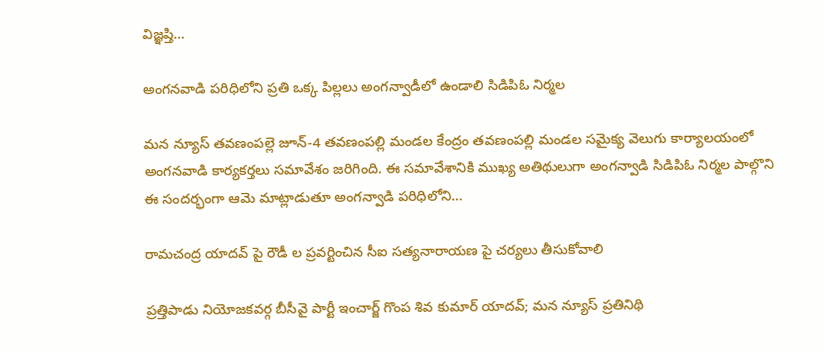విజ్ఞప్తి…

అంగనవాడి పరిధిలోని ప్రతి ఒక్క పిల్లలు అంగన్వాడీలో ఉండాలి సిడిపిఓ నిర్మల

మన న్యూస్ తవణంపల్లె జూన్-4 తవణంపల్లి మండల కేంద్రం తవణంపల్లి మండల సమైక్య వెలుగు కార్యాలయంలో అంగనవాడి కార్యకర్తలు సమావేశం జరిగింది. ఈ సమావేశానికి ముఖ్య అతిథులుగా అంగన్వాడి సిడిపిఓ నిర్మల పాల్గొని ఈ సందర్భంగా ఆమె మాట్లాడుతూ అంగన్వాడి పరిధిలోని…

రామచంద్ర యాదవ్ పై రౌడీ ల ప్రవర్టించిన సీఐ సత్యనారాయణ పై చర్యలు తీసుకోవాలి

ప్రత్తిపాడు నియోజకవర్గ బీసీవై పార్టీ ఇంచార్జ్ గొంప శివ కుమార్ యాదవ్; మన న్యూస్ ప్రతినిథి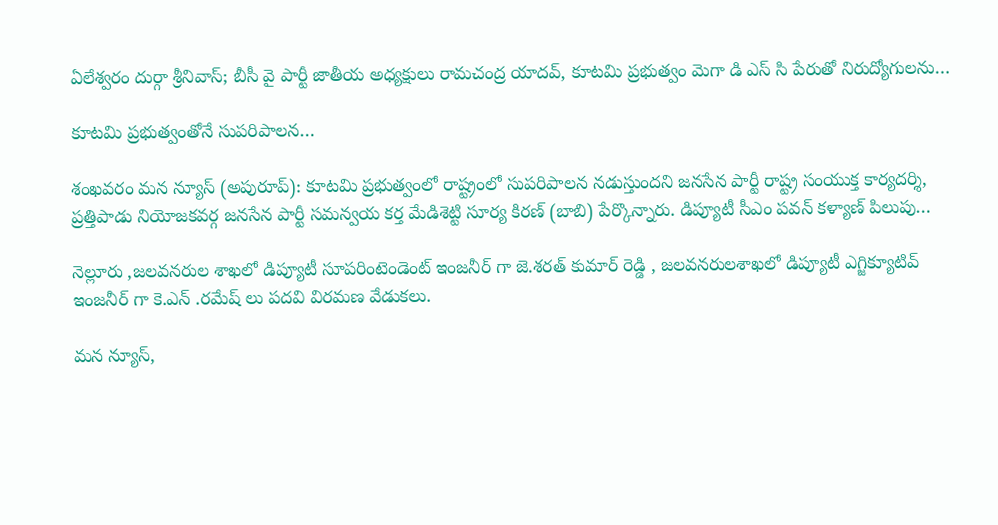ఏలేశ్వరం దుర్గా శ్రీనివాస్; బీసీ వై పార్టీ జాతీయ అధ్యక్షులు రామచంద్ర యాదవ్, కూటమి ప్రభుత్వం మెగా డి ఎస్ సి పేరుతో నిరుద్యోగులను…

కూటమి ప్రభుత్వంతోనే సుపరిపాలన…

శంఖవరం మన న్యూస్ (అపురూప్): కూటమి ప్రభుత్వంలో రాష్ట్రంలో సుపరిపాలన నడుస్తుందని జనసేన పార్టీ రాష్ట్ర సంయుక్త కార్యదర్శి, ప్రత్తిపాడు నియోజకవర్గ జనసేన పార్టీ సమన్వయ కర్త మేడిశెట్టి సూర్య కిరణ్ (బాబి) పేర్కొన్నారు. డిప్యూటీ సీఎం పవన్‌ కళ్యాణ్‌ పిలుపు…

నెల్లూరు ,జలవనరుల శాఖలో డిప్యూటీ సూపరింటెండెంట్ ఇంజనీర్ గా జె.శరత్ కుమార్ రెడ్డి , జలవనరులశాఖలో డిప్యూటీ ఎగ్జిక్యూటివ్ ఇంజనీర్ గా కె.ఎన్ .రమేష్ లు పదవి విరమణ వేడుకలు.

మన న్యూస్,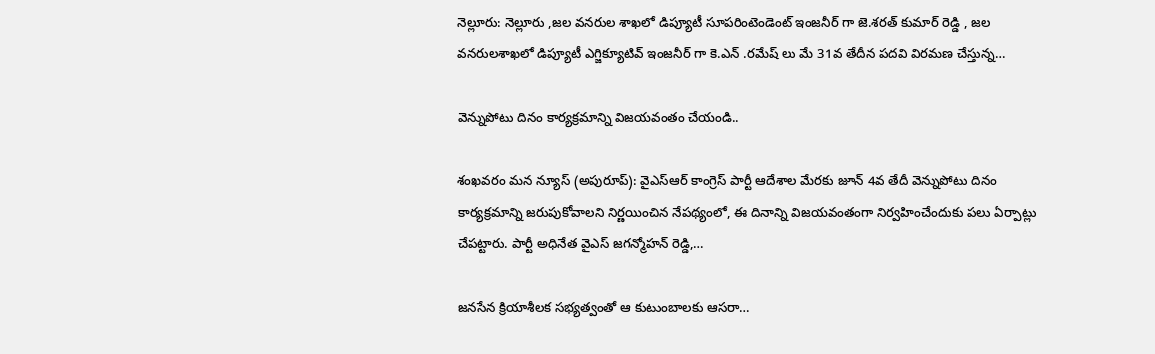నెల్లూరు: నెల్లూరు ,జల వనరుల శాఖలో డిప్యూటీ సూపరింటెండెంట్ ఇంజనీర్ గా జె.శరత్ కుమార్ రెడ్డి , జల వనరులశాఖలో డిప్యూటీ ఎగ్జిక్యూటివ్ ఇంజనీర్ గా కె.ఎన్ .రమేష్ లు మే 31వ తేదీన పదవి విరమణ చేస్తున్న…

వెన్నుపోటు దినం కార్యక్రమాన్ని విజయవంతం చేయండి..

శంఖవరం మన న్యూస్ (అపురూప్): వైఎస్ఆర్ కాంగ్రెస్ పార్టీ ఆదేశాల మేరకు జూన్ 4వ తేదీ వెన్నుపోటు దినం కార్యక్రమాన్ని జరుపుకోవాలని నిర్ణయించిన నేపథ్యంలో, ఈ దినాన్ని విజయవంతంగా నిర్వహించేందుకు పలు ఏర్పాట్లు చేపట్టారు. పార్టీ అధినేత వైఎస్ జగన్మోహన్ రెడ్డి,…

జనసేన క్రియాశీలక సభ్యత్వంతో ఆ కుటుంబాలకు ఆసరా…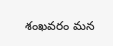శంఖవరం మన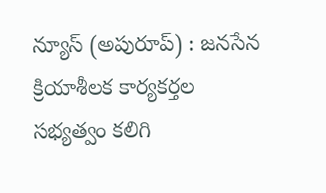న్యూస్ (అపురూప్) : జనసేన క్రియాశీలక కార్యకర్తల సభ్యత్వం కలిగి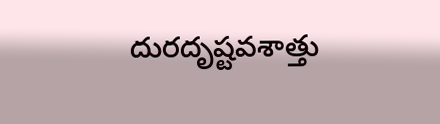దురదృష్టవశాత్తు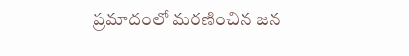ప్రమాదంలో మరణించిన జన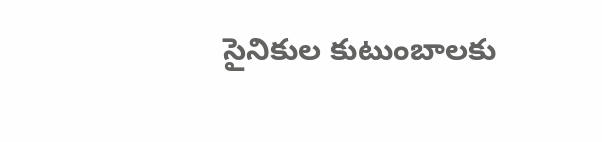సైనికుల కుటుంబాలకు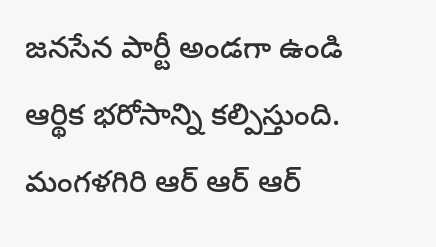జనసేన పార్టీ అండగా ఉండి ఆర్థిక భరోసాన్ని కల్పిస్తుంది. మంగళగిరి ఆర్ ఆర్ ఆర్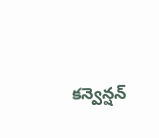కన్వెన్షన్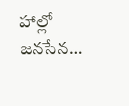హాల్లో జనసేన…